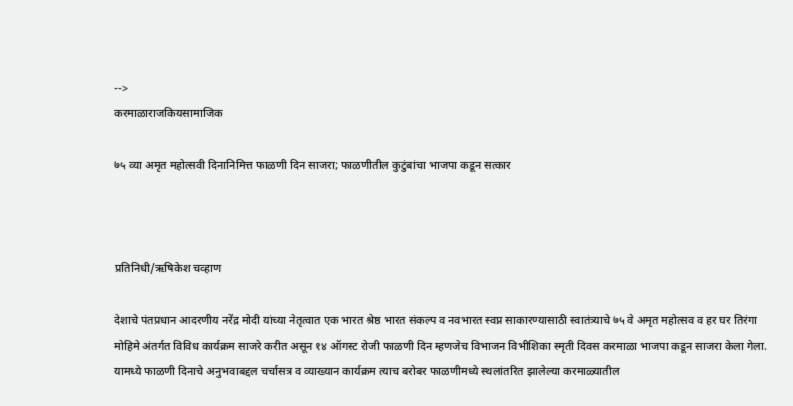-->
करमाळाराजकियसामाजिक

७५ व्या अमृत महोत्सवी दिनानिमित्त फाळणी दिन साजरा; फाळणीतील कुटुंबांचा भाजपा कडून सत्कार



प्रतिनिधी/ऋषिकेश चव्हाण

देशाचे पंतप्रधान आदरणीय नरेंद्र मोदी यांच्या नेतृत्वात एक भारत श्रेष्ठ भारत संकल्प व नवभारत स्वप्न साकारण्यासाठी स्वातंत्र्याचे ७५ वे अमृत महोत्सव व हर घर तिरंगा मोहिमे अंतर्गत विविध कार्यक्रम साजरे करीत असून १४ ऑगस्ट रोजी फाळणी दिन म्हणजेच विभाजन विभीशिका स्मृती दिवस करमाळा भाजपा कडून साजरा केला गेला. यामध्ये फाळणी दिनाचे अनुभवाबद्दल चर्चासत्र व व्याख्यान कार्यक्रम त्याच बरोबर फाळणीमध्ये स्थलांतरित झालेल्या करमाळ्यातील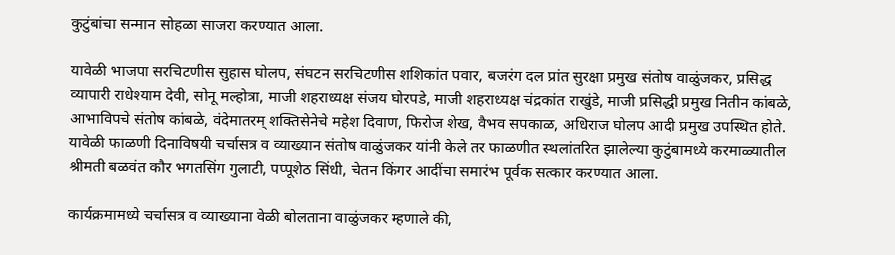कुटुंबांचा सन्मान सोहळा साजरा करण्यात आला.

यावेळी भाजपा सरचिटणीस सुहास घोलप, संघटन सरचिटणीस शशिकांत पवार, बजरंग दल प्रांत सुरक्षा प्रमुख संतोष वाळुंजकर, प्रसिद्ध व्यापारी राधेश्याम देवी, सोनू मल्होत्रा, माजी शहराध्यक्ष संजय घोरपडे, माजी शहराध्यक्ष चंद्रकांत राखुंडे, माजी प्रसिद्धी प्रमुख नितीन कांबळे, आभाविपचे संतोष कांबळे, वंदेमातरम् शक्तिसेनेचे महेश दिवाण, फिरोज शेख, वैभव सपकाळ, अधिराज घोलप आदी प्रमुख उपस्थित होते. यावेळी फाळणी दिनाविषयी चर्चासत्र व व्याख्यान संतोष वाळुंजकर यांनी केले तर फाळणीत स्थलांतरित झालेल्या कुटुंबामध्ये करमाळ्यातील श्रीमती बळवंत कौर भगतसिंग गुलाटी, पप्पूशेठ सिंधी, चेतन किंगर आदींचा समारंभ पूर्वक सत्कार करण्यात आला.

कार्यक्रमामध्ये चर्चासत्र व व्याख्याना वेळी बोलताना वाळुंजकर म्हणाले की,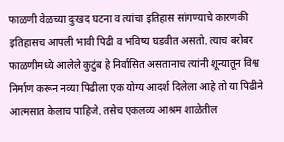फाळणी वेळच्या दुःखद घटना व त्यांचा इतिहास सांगण्याचे कारणकी इतिहासच आपली भावी पिढी व भविष्य घडवीत असतो. त्याच बरोबर फाळणीमध्ये आलेले कुटुंब हे निर्वासित असतानाच त्यांनी शून्यातून विश्व निर्माण करून नव्या पिढीला एक योग्य आदर्श दिलेला आहे तो या पिढीने आत्मसात केलाच पाहिजे. तसेच एकलव्य आश्रम शाळेतील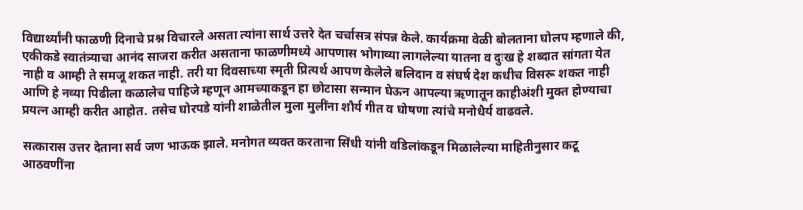विद्यार्थ्यांनी फाळणी दिनाचे प्रश्न विचारले असता त्यांना सार्थ उत्तरे देत चर्चासत्र संपन्न केले. कार्यक्रमा वेळी बोलताना घोलप म्हणाले की, एकीकडे स्वातंत्र्याचा आनंद साजरा करीत असताना फाळणीमध्ये आपणास भोगाव्या लागलेल्या यातना व दुःख हे शब्दात सांगता येत नाही व आम्ही ते समजू शकत नाही. तरी या दिवसाच्या स्मृती प्रित्यर्थ आपण केलेले बलिदान व संघर्ष देश कधीच विसरू शकत नाही आणि हे नव्या पिढीला कळालेच पाहिजे म्हणून आमच्याकडून हा छोटासा सन्मान घेऊन आपल्या ऋणातून काहीअंशी मुक्त होण्याचा प्रयत्न आम्ही करीत आहोत. तसेच घोरपडे यांनी शाळेतील मुला मुलींना शौर्य गीत व घोषणा त्यांचे मनोधैर्य वाढवले.

सत्कारास उत्तर देताना सर्व जण भाऊक झाले. मनोगत व्यक्त करताना सिंधी यांनी वडिलांकडून मिळालेल्या माहितीनुसार कटू आठवणींना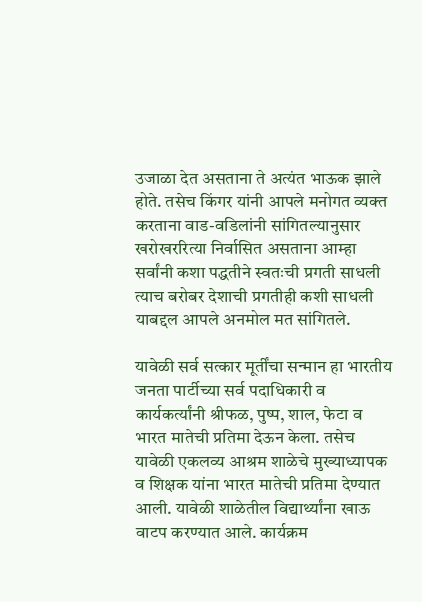उजाळा देत असताना ते अत्यंत भाऊक झाले होते. तसेच किंगर यांनी आपले मनोगत व्यक्त करताना वाड-वडिलांनी सांगितल्यानुसार खरोखररित्या निर्वासित असताना आम्हा सर्वांनी कशा पद्धतीने स्वतःची प्रगती साधली त्याच बरोबर देशाची प्रगतीही कशी साधली याबद्दल आपले अनमोल मत सांगितले.

यावेळी सर्व सत्कार मूर्तींचा सन्मान हा भारतीय जनता पार्टीच्या सर्व पदाधिकारी व कार्यकर्त्यांनी श्रीफळ, पुष्प, शाल, फेटा व भारत मातेची प्रतिमा देऊन केला. तसेच यावेळी एकलव्य आश्रम शाळेचे मुख्याध्यापक व शिक्षक यांना भारत मातेची प्रतिमा देण्यात आली. यावेळी शाळेतील विद्यार्थ्यांना खाऊ वाटप करण्यात आले. कार्यक्रम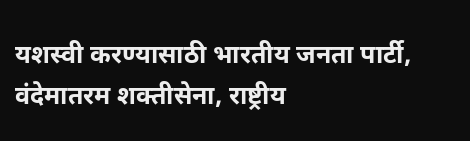यशस्वी करण्यासाठी भारतीय जनता पार्टी, वंदेमातरम शक्तीसेना, राष्ट्रीय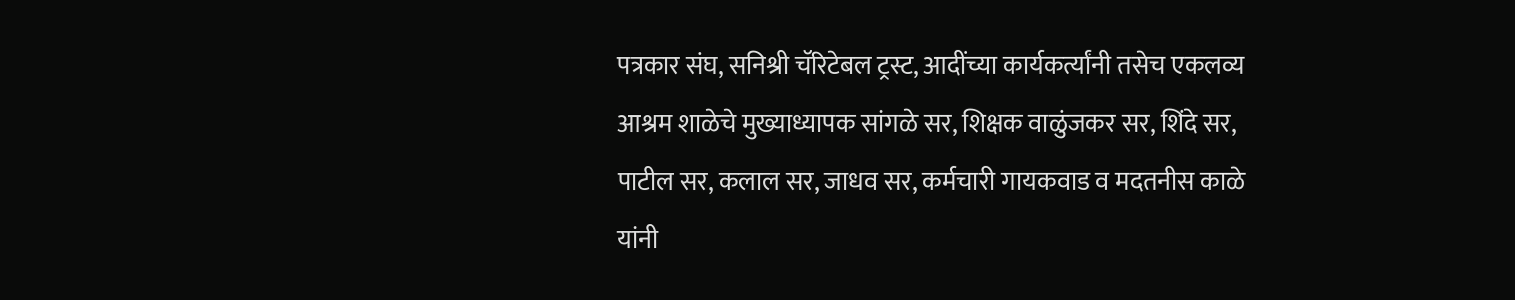पत्रकार संघ, सनिश्री चॅरिटेबल ट्रस्ट, आदींच्या कार्यकर्त्यांनी तसेच एकलव्य आश्रम शाळेचे मुख्याध्यापक सांगळे सर, शिक्षक वाळुंजकर सर, शिंदे सर, पाटील सर, कलाल सर, जाधव सर, कर्मचारी गायकवाड व मदतनीस काळे यांनी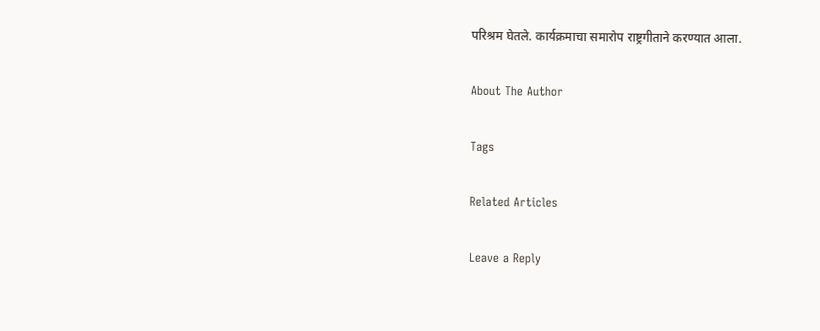परिश्रम घेतले. कार्यक्रमाचा समारोप राष्ट्रगीताने करण्यात आला.

About The Author

Tags

Related Articles

Leave a Reply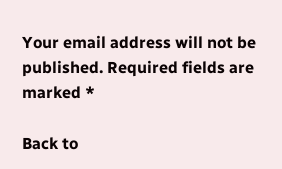Your email address will not be published. Required fields are marked *

Back to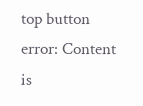top button
error: Content is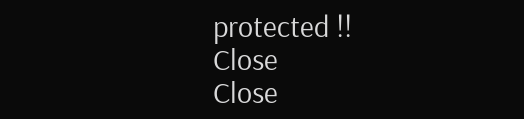protected !!
Close
Close